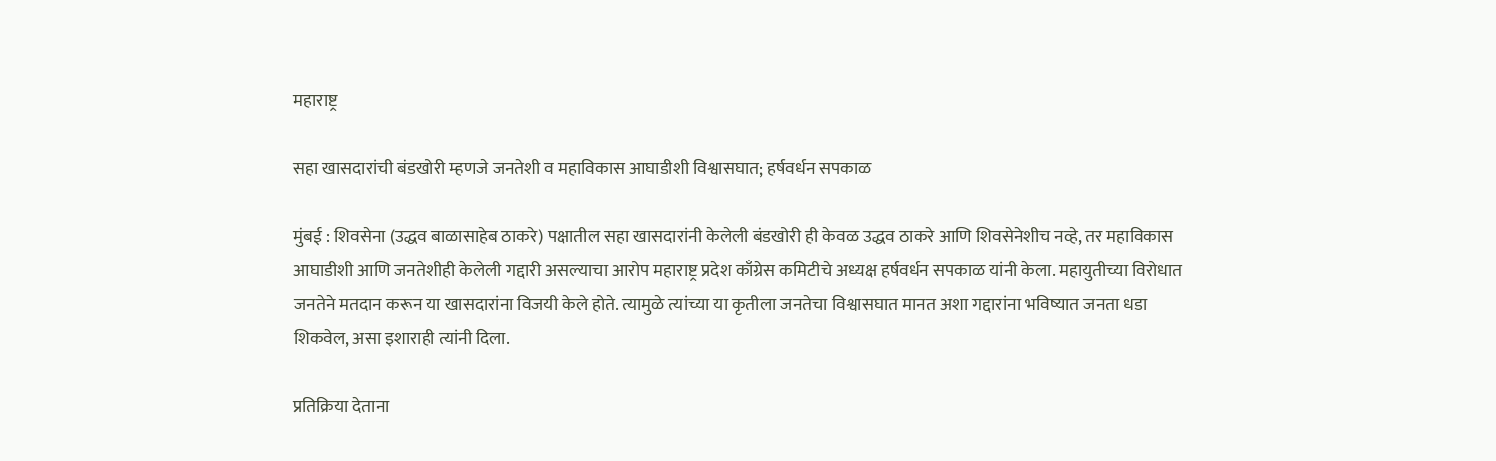महाराष्ट्र

सहा खासदारांची बंडखोरी म्हणजे जनतेशी व महाविकास आघाडीशी विश्वासघात; हर्षवर्धन सपकाळ

मुंबई : शिवसेना (उद्धव बाळासाहेब ठाकरे) पक्षातील सहा खासदारांनी केलेली बंडखोरी ही केवळ उद्धव ठाकरे आणि शिवसेनेशीच नव्हे, तर महाविकास आघाडीशी आणि जनतेशीही केलेली गद्दारी असल्याचा आरोप महाराष्ट्र प्रदेश काँग्रेस कमिटीचे अध्यक्ष हर्षवर्धन सपकाळ यांनी केला. महायुतीच्या विरोधात जनतेने मतदान करून या खासदारांना विजयी केले होते. त्यामुळे त्यांच्या या कृतीला जनतेचा विश्वासघात मानत अशा गद्दारांना भविष्यात जनता धडा शिकवेल, असा इशाराही त्यांनी दिला.

प्रतिक्रिया देताना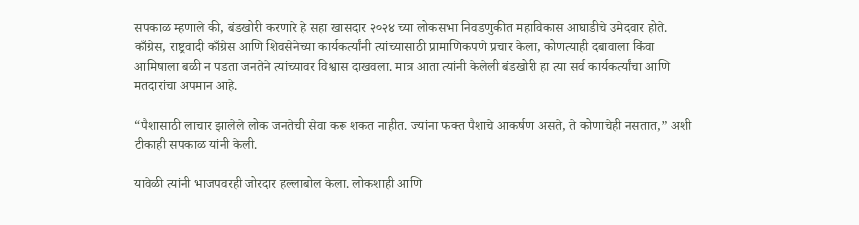सपकाळ म्हणाले की, बंडखोरी करणारे हे सहा खासदार २०२४ च्या लोकसभा निवडणुकीत महाविकास आघाडीचे उमेदवार होते. काँग्रेस, राष्ट्रवादी काँग्रेस आणि शिवसेनेच्या कार्यकर्त्यांनी त्यांच्यासाठी प्रामाणिकपणे प्रचार केला, कोणत्याही दबावाला किंवा आमिषाला बळी न पडता जनतेने त्यांच्यावर विश्वास दाखवला. मात्र आता त्यांनी केलेली बंडखोरी हा त्या सर्व कार्यकर्त्यांचा आणि मतदारांचा अपमान आहे.

“पैशासाठी लाचार झालेले लोक जनतेची सेवा करू शकत नाहीत. ज्यांना फक्त पैशाचे आकर्षण असते, ते कोणाचेही नसतात,” अशी टीकाही सपकाळ यांनी केली.

यावेळी त्यांनी भाजपवरही जोरदार हल्लाबोल केला. लोकशाही आणि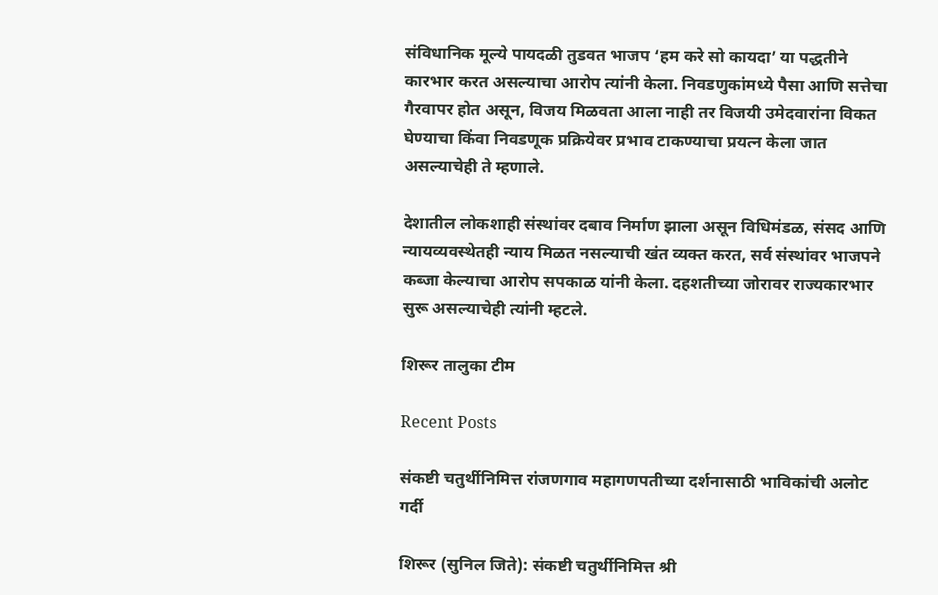संविधानिक मूल्ये पायदळी तुडवत भाजप ‘हम करे सो कायदा’ या पद्धतीने कारभार करत असल्याचा आरोप त्यांनी केला. निवडणुकांमध्ये पैसा आणि सत्तेचा गैरवापर होत असून, विजय मिळवता आला नाही तर विजयी उमेदवारांना विकत घेण्याचा किंवा निवडणूक प्रक्रियेवर प्रभाव टाकण्याचा प्रयत्न केला जात असल्याचेही ते म्हणाले.

देशातील लोकशाही संस्थांवर दबाव निर्माण झाला असून विधिमंडळ, संसद आणि न्यायव्यवस्थेतही न्याय मिळत नसल्याची खंत व्यक्त करत, सर्व संस्थांवर भाजपने कब्जा केल्याचा आरोप सपकाळ यांनी केला. दहशतीच्या जोरावर राज्यकारभार सुरू असल्याचेही त्यांनी म्हटले.

शिरूर तालुका टीम

Recent Posts

संकष्टी चतुर्थीनिमित्त रांजणगाव महागणपतीच्या दर्शनासाठी भाविकांची अलोट गर्दी

शिरूर (सुनिल जिते): संकष्टी चतुर्थीनिमित्त श्री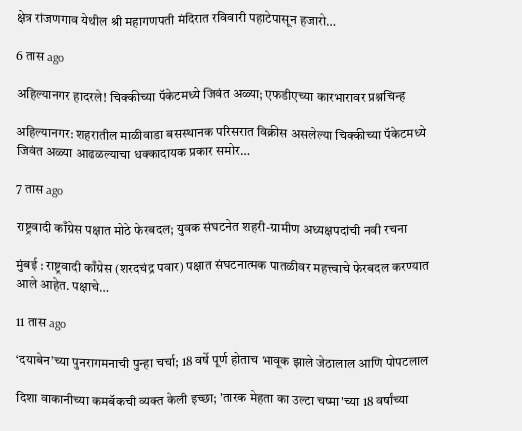क्षेत्र रांजणगाव येथील श्री महागणपती मंदिरात रविवारी पहाटेपासून हजारो…

6 तास ago

अहिल्यानगर हादरले! चिक्कीच्या पॅकेटमध्ये जिवंत अळ्या; एफडीएच्या कारभारावर प्रश्नचिन्ह

अहिल्यानगर: शहरातील माळीवाडा बसस्थानक परिसरात विक्रीस असलेल्या चिक्कीच्या पॅकेटमध्ये जिवंत अळ्या आढळल्याचा धक्कादायक प्रकार समोर…

7 तास ago

राष्ट्रवादी काँग्रेस पक्षात मोठे फेरबदल; युवक संघटनेत शहरी-ग्रामीण अध्यक्षपदांची नवी रचना

मुंबई : राष्ट्रवादी काँग्रेस (शरदचंद्र पवार) पक्षात संघटनात्मक पातळीवर महत्त्वाचे फेरबदल करण्यात आले आहेत. पक्षाचे…

11 तास ago

‘दयाबेन’च्या पुनरागमनाची पुन्हा चर्चा; 18 वर्षे पूर्ण होताच भावूक झाले जेठालाल आणि पोपटलाल

दिशा वाकानीच्या कमबॅकची व्यक्त केली इच्छा; 'तारक मेहता का उल्टा चष्मा'च्या 18 वर्षांच्या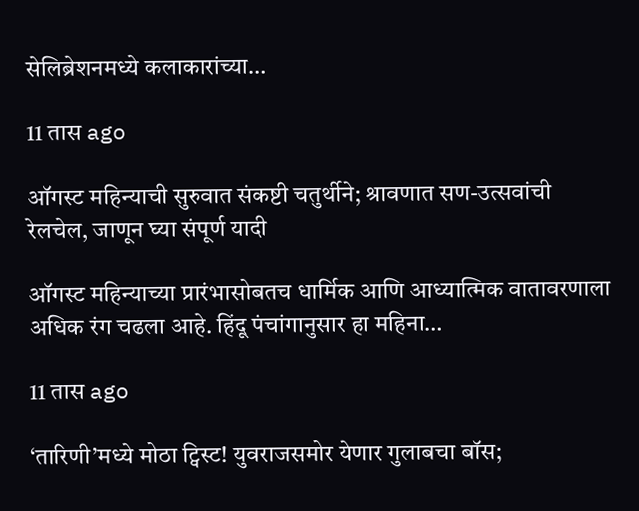सेलिब्रेशनमध्ये कलाकारांच्या…

11 तास ago

ऑगस्ट महिन्याची सुरुवात संकष्टी चतुर्थीने; श्रावणात सण-उत्सवांची रेलचेल, जाणून घ्या संपूर्ण यादी

ऑगस्ट महिन्याच्या प्रारंभासोबतच धार्मिक आणि आध्यात्मिक वातावरणाला अधिक रंग चढला आहे. हिंदू पंचांगानुसार हा महिना…

11 तास ago

‘तारिणी’मध्ये मोठा ट्विस्ट! युवराजसमोर येणार गुलाबचा बॉस;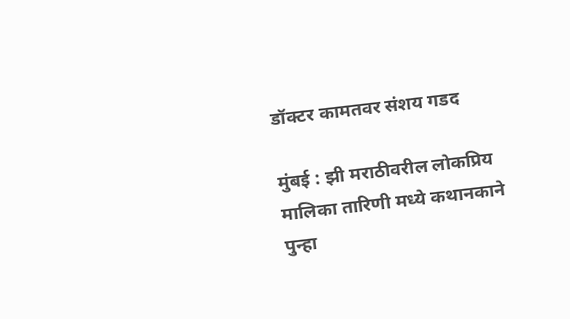डॉक्टर कामतवर संशय गडद

मुंबई : झी मराठीवरील लोकप्रिय मालिका तारिणी मध्ये कथानकाने पुन्हा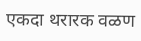एकदा थरारक वळण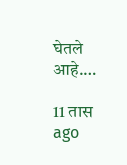घेतले आहे.…

11 तास ago